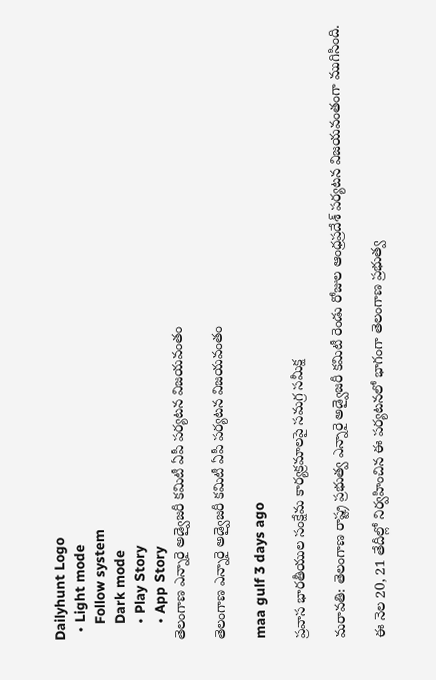Dailyhunt Logo
  • Light mode
    Follow system
    Dark mode
    • Play Story
    • App Story
తెలంగాణ ఎన్నారై అడ్వైజరీ కమిటీ ఏపీ పర్యటన విజయవంతం

తెలంగాణ ఎన్నారై అడ్వైజరీ కమిటీ ఏపీ పర్యటన విజయవంతం

maa gulf 3 days ago

ప్రవాస భారతీయుల సంక్షేమ కార్యక్రమాలపై సమగ్ర సమీక్ష

మరావతి: తెలంగాణ రాష్ట్ర ప్రభుత్వ ఎన్నారై అడ్వైజరీ కమిటీ రెండు రోజుల ఆంధ్రప్రదేశ్ పర్యటన విజయవంతంగా ముగిసింది.

ఈ నెల 20, 21 తేదీల్లో నిర్వహించిన ఈ పర్యటనలో భాగంగా తెలంగాణ ప్రభుత్వ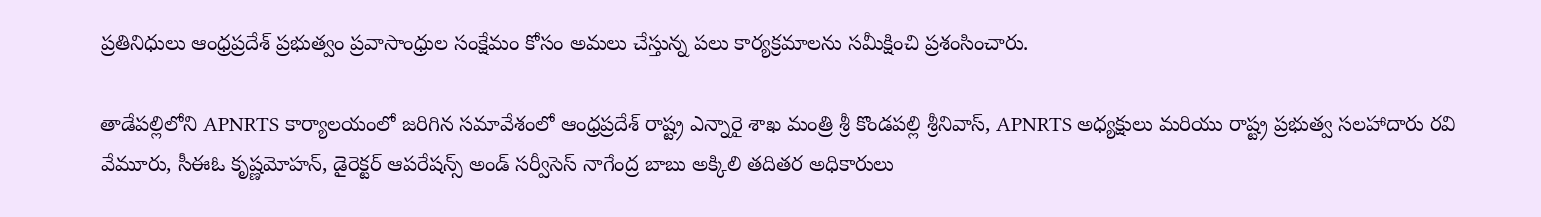ప్రతినిధులు ఆంధ్రప్రదేశ్ ప్రభుత్వం ప్రవాసాంధ్రుల సంక్షేమం కోసం అమలు చేస్తున్న పలు కార్యక్రమాలను సమీక్షించి ప్రశంసించారు.

తాడేపల్లిలోని APNRTS కార్యాలయంలో జరిగిన సమావేశంలో ఆంధ్రప్రదేశ్ రాష్ట్ర ఎన్నారై శాఖ మంత్రి శ్రీ కొండపల్లి శ్రీనివాస్, APNRTS అధ్యక్షులు మరియు రాష్ట్ర ప్రభుత్వ సలహాదారు రవి వేమూరు, సీఈఓ కృష్ణమోహన్, డైరెక్టర్ ఆపరేషన్స్ అండ్ సర్వీసెస్ నాగేంద్ర బాబు అక్కిలి తదితర అధికారులు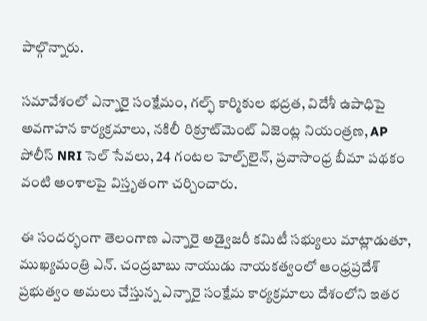పాల్గొన్నారు.

సమావేశంలో ఎన్నారై సంక్షేమం, గల్ఫ్ కార్మికుల భద్రత, విదేశీ ఉపాధిపై అవగాహన కార్యక్రమాలు, నకిలీ రిక్రూట్‌మెంట్ ఏజెంట్ల నియంత్రణ, AP పోలీస్ NRI సెల్ సేవలు, 24 గంటల హెల్ప్‌లైన్, ప్రవాసాంధ్ర బీమా పథకం వంటి అంశాలపై విస్తృతంగా చర్చించారు.

ఈ సందర్భంగా తెలంగాణ ఎన్నారై అడ్వైజరీ కమిటీ సభ్యులు మాట్లాడుతూ, ముఖ్యమంత్రి ఎన్. చంద్రబాబు నాయుడు నాయకత్వంలో ఆంధ్రప్రదేశ్ ప్రభుత్వం అమలు చేస్తున్న ఎన్నారై సంక్షేమ కార్యక్రమాలు దేశంలోని ఇతర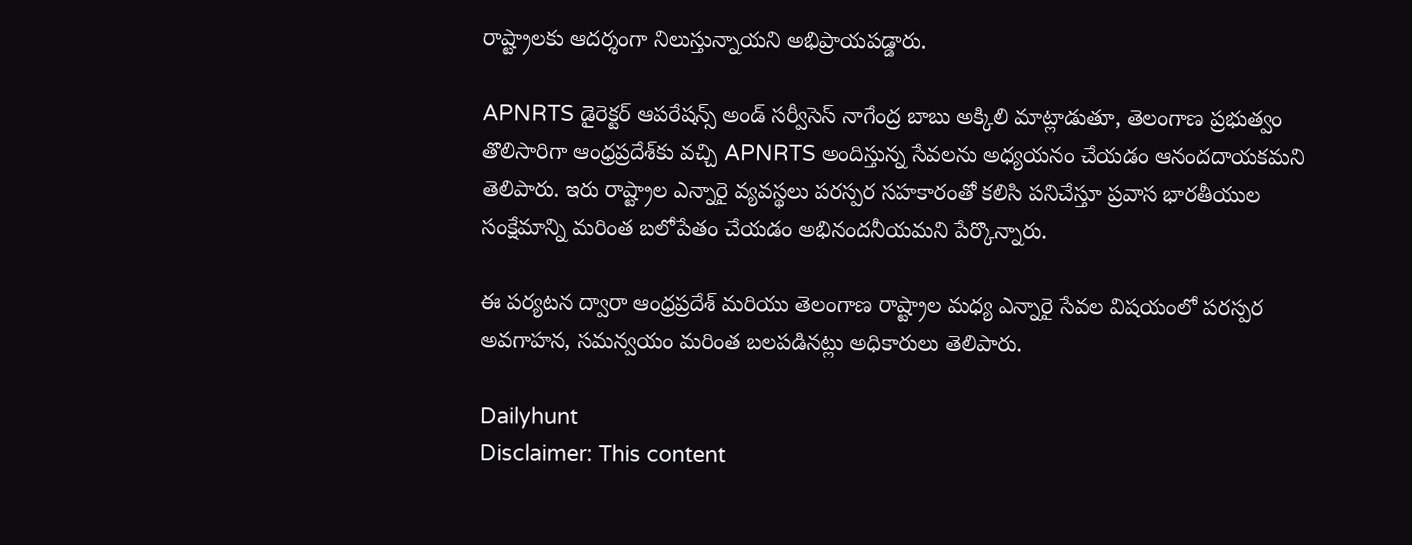రాష్ట్రాలకు ఆదర్శంగా నిలుస్తున్నాయని అభిప్రాయపడ్డారు.

APNRTS డైరెక్టర్ ఆపరేషన్స్ అండ్ సర్వీసెస్ నాగేంద్ర బాబు అక్కిలి మాట్లాడుతూ, తెలంగాణ ప్రభుత్వం తొలిసారిగా ఆంధ్రప్రదేశ్‌కు వచ్చి APNRTS అందిస్తున్న సేవలను అధ్యయనం చేయడం ఆనందదాయకమని తెలిపారు. ఇరు రాష్ట్రాల ఎన్నారై వ్యవస్థలు పరస్పర సహకారంతో కలిసి పనిచేస్తూ ప్రవాస భారతీయుల సంక్షేమాన్ని మరింత బలోపేతం చేయడం అభినందనీయమని పేర్కొన్నారు.

ఈ పర్యటన ద్వారా ఆంధ్రప్రదేశ్ మరియు తెలంగాణ రాష్ట్రాల మధ్య ఎన్నారై సేవల విషయంలో పరస్పర అవగాహన, సమన్వయం మరింత బలపడినట్లు అధికారులు తెలిపారు.

Dailyhunt
Disclaimer: This content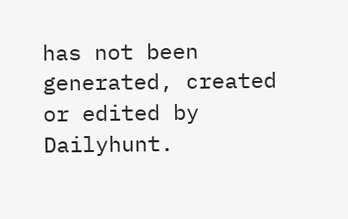has not been generated, created or edited by Dailyhunt.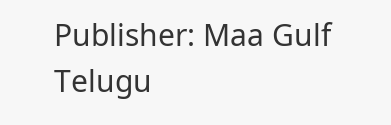Publisher: Maa Gulf Telugu